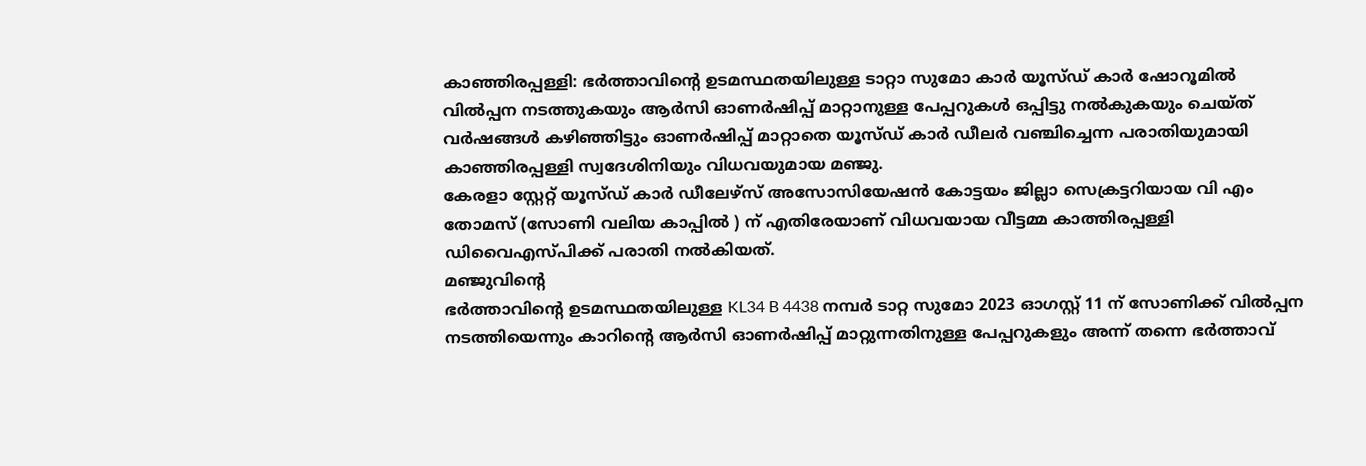കാഞ്ഞിരപ്പള്ളി: ഭർത്താവിന്റെ ഉടമസ്ഥതയിലുള്ള ടാറ്റാ സുമോ കാർ യൂസ്ഡ് കാർ ഷോറൂമിൽ വിൽപ്പന നടത്തുകയും ആർസി ഓണർഷിപ്പ് മാറ്റാനുള്ള പേപ്പറുകൾ ഒപ്പിട്ടു നൽകുകയും ചെയ്ത് വർഷങ്ങൾ കഴിഞ്ഞിട്ടും ഓണർഷിപ്പ് മാറ്റാതെ യൂസ്ഡ് കാർ ഡീലർ വഞ്ചിച്ചെന്ന പരാതിയുമായി കാഞ്ഞിരപ്പള്ളി സ്വദേശിനിയും വിധവയുമായ മഞ്ജു.
കേരളാ സ്റ്റേറ്റ് യൂസ്ഡ് കാർ ഡീലേഴ്സ് അസോസിയേഷൻ കോട്ടയം ജില്ലാ സെക്രട്ടറിയായ വി എം തോമസ് (സോണി വലിയ കാപ്പിൽ ) ന് എതിരേയാണ് വിധവയായ വീട്ടമ്മ കാത്തിരപ്പള്ളി ഡിവൈഎസ്പിക്ക് പരാതി നൽകിയത്.
മഞ്ജുവിൻ്റെ
ഭർത്താവിൻ്റെ ഉടമസ്ഥതയിലുള്ള KL34 B 4438 നമ്പർ ടാറ്റ സുമോ 2023 ഓഗസ്റ്റ് 11 ന് സോണിക്ക് വിൽപ്പന നടത്തിയെന്നും കാറിൻ്റെ ആർസി ഓണർഷിപ്പ് മാറ്റുന്നതിനുള്ള പേപ്പറുകളും അന്ന് തന്നെ ഭർത്താവ്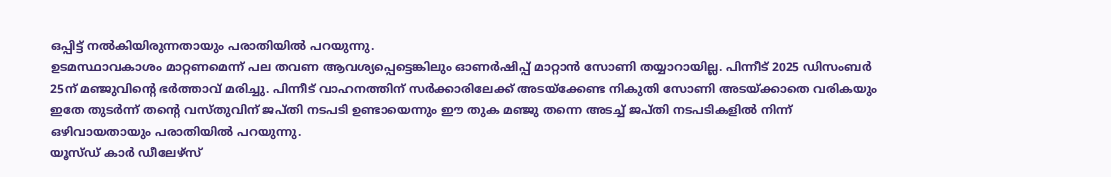ഒപ്പിട്ട് നൽകിയിരുന്നതായും പരാതിയിൽ പറയുന്നു.
ഉടമസ്ഥാവകാശം മാറ്റണമെന്ന് പല തവണ ആവശ്യപ്പെട്ടെങ്കിലും ഓണർഷിപ്പ് മാറ്റാൻ സോണി തയ്യാറായില്ല. പിന്നീട് 2025 ഡിസംബർ 25ന് മഞ്ജുവിൻ്റെ ഭർത്താവ് മരിച്ചു. പിന്നീട് വാഹനത്തിന് സർക്കാരിലേക്ക് അടയ്ക്കേണ്ട നികുതി സോണി അടയ്ക്കാതെ വരികയും ഇതേ തുടർന്ന് തന്റെ വസ്തുവിന് ജപ്തി നടപടി ഉണ്ടായെന്നും ഈ തുക മഞ്ജു തന്നെ അടച്ച് ജപ്തി നടപടികളിൽ നിന്ന് ഒഴിവായതായും പരാതിയിൽ പറയുന്നു.
യൂസ്ഡ് കാർ ഡീലേഴ്സ്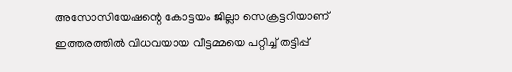അസോസിയേഷന്റെ കോട്ടയം ജില്ലാ സെക്രട്ടറിയാണ് ഇത്തരത്തിൽ വിധവയായ വീട്ടമ്മയെ പറ്റിച്ച് തട്ടിപ്പ്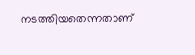നടത്തിയതെന്നതാണ്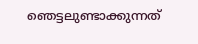ഞെട്ടലുണ്ടാക്കുന്നത്